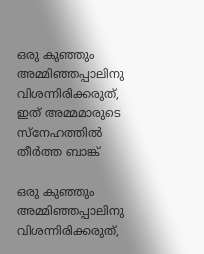ഒരു കുഞ്ഞും അമ്മിഞ്ഞപ്പാലിനു വിശന്നിരിക്കരുത്, ഇത് അമ്മമാരുടെ സ്‌നേഹത്തില്‍ തീര്‍ത്ത ബാങ്ക്‌

ഒരു കുഞ്ഞും അമ്മിഞ്ഞപ്പാലിനു വിശന്നിരിക്കരുത്,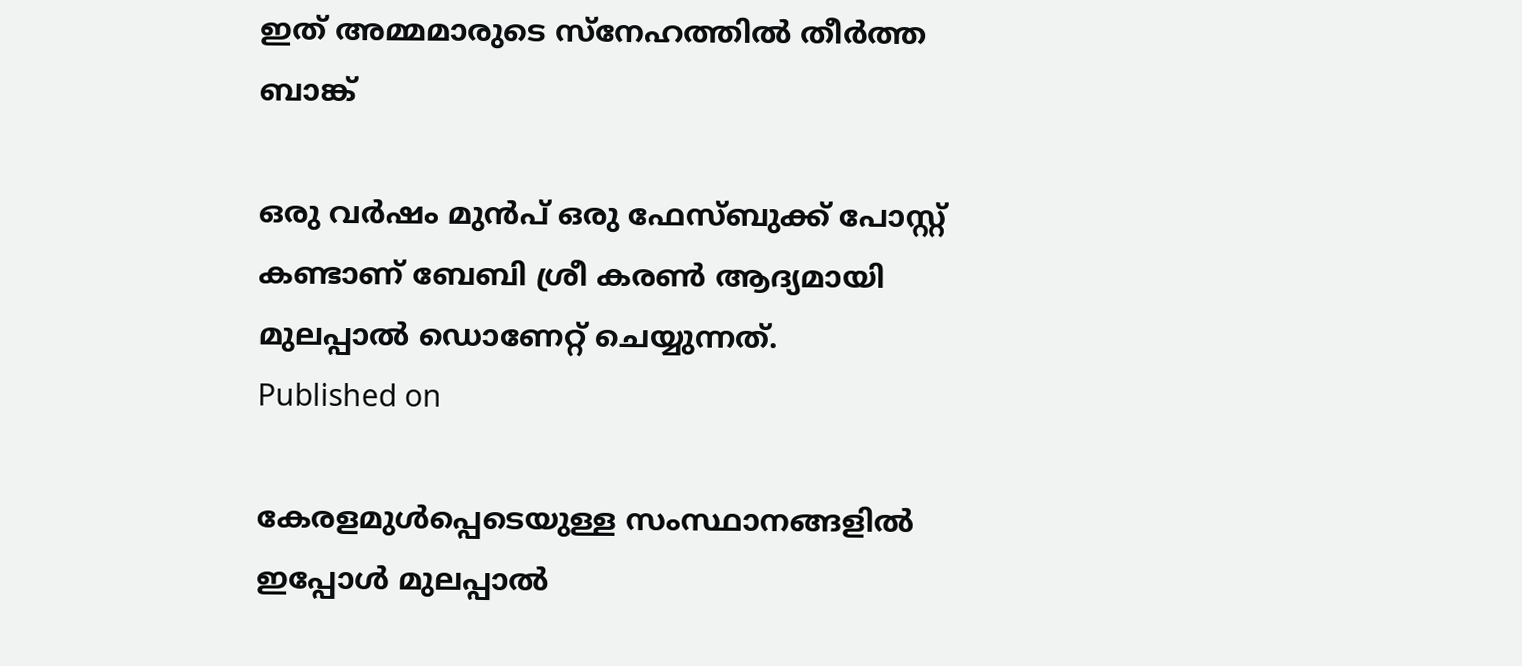ഇത് അമ്മമാരുടെ സ്‌നേഹത്തില്‍ തീര്‍ത്ത ബാങ്ക്‌

ഒരു വര്‍ഷം മുന്‍പ് ഒരു ഫേസ്ബുക്ക് പോസ്റ്റ് കണ്ടാണ് ബേബി ശ്രീ കരണ്‍ ആദ്യമായി മുലപ്പാല്‍ ഡൊണേറ്റ് ചെയ്യുന്നത്.
Published on

കേരളമുള്‍പ്പെടെയുള്ള സംസ്ഥാനങ്ങളില്‍ ഇപ്പോള്‍ മുലപ്പാല്‍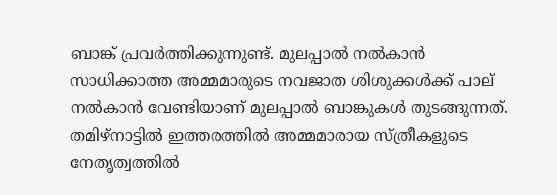ബാങ്ക് പ്രവര്‍ത്തിക്കുന്നുണ്ട്. മുലപ്പാല്‍ നല്‍കാന്‍ സാധിക്കാത്ത അമ്മമാരുടെ നവജാത ശിശുക്കള്‍ക്ക് പാല് നല്‍കാന്‍ വേണ്ടിയാണ് മുലപ്പാല്‍ ബാങ്കുകള്‍ തുടങ്ങുന്നത്. തമിഴ്‌നാട്ടില്‍ ഇത്തരത്തില്‍ അമ്മമാരായ സ്ത്രീകളുടെ നേതൃത്വത്തില്‍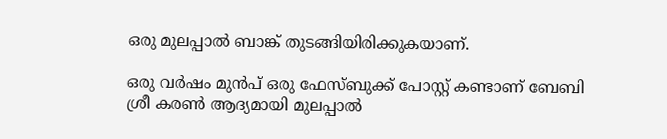ഒരു മുലപ്പാല്‍ ബാങ്ക് തുടങ്ങിയിരിക്കുകയാണ്.

ഒരു വര്‍ഷം മുന്‍പ് ഒരു ഫേസ്ബുക്ക് പോസ്റ്റ് കണ്ടാണ് ബേബി ശ്രീ കരണ്‍ ആദ്യമായി മുലപ്പാല്‍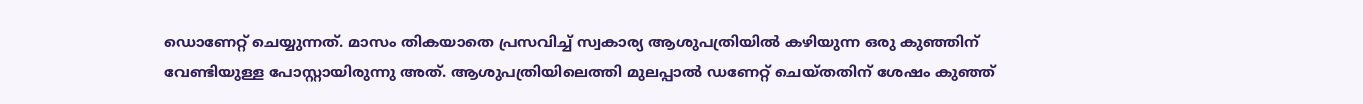ഡൊണേറ്റ് ചെയ്യുന്നത്. മാസം തികയാതെ പ്രസവിച്ച് സ്വകാര്യ ആശുപത്രിയില്‍ കഴിയുന്ന ഒരു കുഞ്ഞിന് വേണ്ടിയുള്ള പോസ്റ്റായിരുന്നു അത്. ആശുപത്രിയിലെത്തി മുലപ്പാല്‍ ഡണേറ്റ് ചെയ്തതിന് ശേഷം കുഞ്ഞ്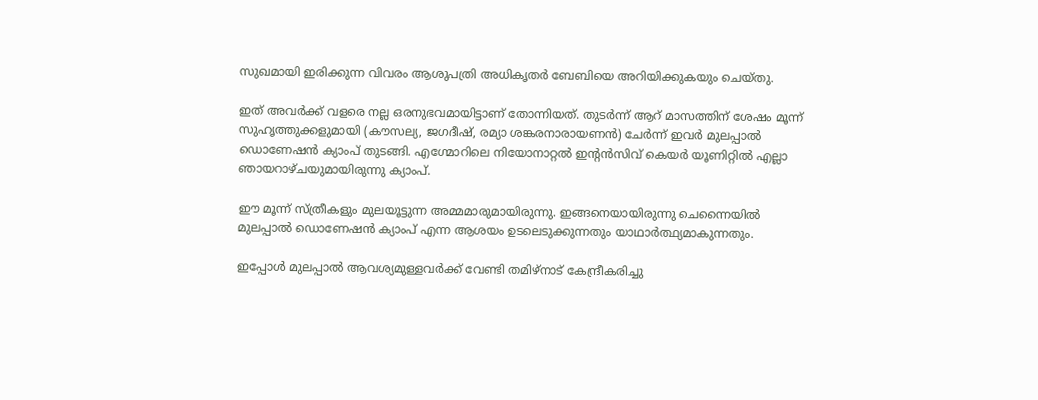സുഖമായി ഇരിക്കുന്ന വിവരം ആശുപത്രി അധികൃതര്‍ ബേബിയെ അറിയിക്കുകയും ചെയ്തു.

ഇത് അവര്‍ക്ക് വളരെ നല്ല ഒരനുഭവമായിട്ടാണ് തോന്നിയത്. തുടര്‍ന്ന് ആറ് മാസത്തിന് ശേഷം മൂന്ന് സുഹൃത്തുക്കളുമായി (കൗസല്യ, ജഗദീഷ്, രമ്യാ ശങ്കരനാരായണന്‍) ചേര്‍ന്ന് ഇവര്‍ മുലപ്പാല്‍ ഡൊണേഷന്‍ ക്യാംപ് തുടങ്ങി. എഗ്മോറിലെ നിയോനാറ്റല്‍ ഇന്റന്‍സിവ് കെയര്‍ യൂണിറ്റില്‍ എല്ലാ ഞായറാഴ്ചയുമായിരുന്നു ക്യാംപ്.

ഈ മൂന്ന് സ്ത്രീകളും മുലയൂട്ടുന്ന അമ്മമാരുമായിരുന്നു. ഇങ്ങനെയായിരുന്നു ചെന്നൈയില്‍ മുലപ്പാല്‍ ഡൊണേഷന്‍ ക്യാംപ് എന്ന ആശയം ഉടലെടുക്കുന്നതും യാഥാര്‍ത്ഥ്യമാകുന്നതും.

ഇപ്പോള്‍ മുലപ്പാല്‍ ആവശ്യമുള്ളവര്‍ക്ക് വേണ്ടി തമിഴ്‌നാട് കേന്ദ്രീകരിച്ചു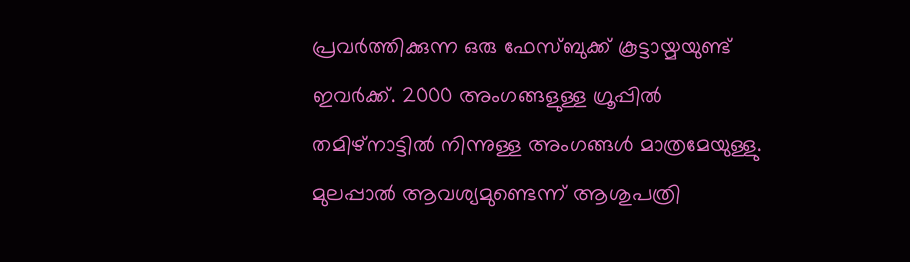പ്രവര്‍ത്തിക്കുന്ന ഒരു ഫേസ്ബുക്ക് കൂട്ടായ്മയുണ്ട് ഇവര്‍ക്ക്. 2000 അംഗങ്ങളുള്ള ഗ്രൂപ്പില്‍ തമിഴ്‌നാട്ടില്‍ നിന്നുള്ള അംഗങ്ങള്‍ മാത്രമേയുള്ളു. മുലപ്പാല്‍ ആവശ്യമുണ്ടെന്ന് ആശുപത്രി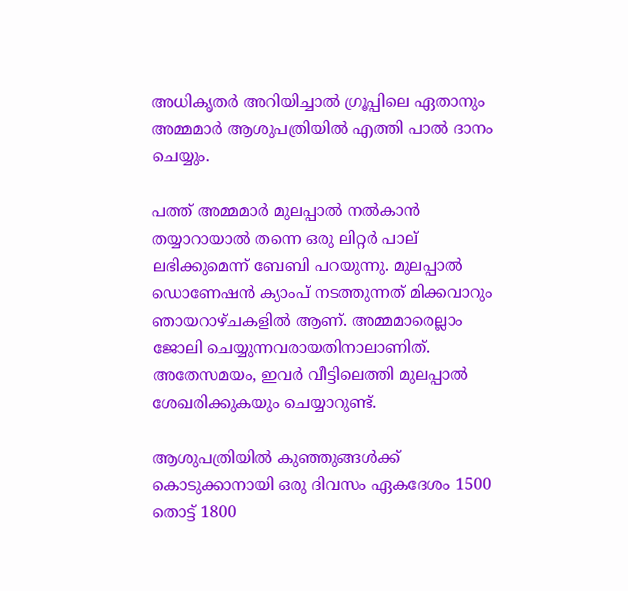അധികൃതര്‍ അറിയിച്ചാല്‍ ഗ്രൂപ്പിലെ ഏതാനും അമ്മമാര്‍ ആശുപത്രിയില്‍ എത്തി പാല്‍ ദാനം ചെയ്യും.

പത്ത് അമ്മമാര്‍ മുലപ്പാല്‍ നല്‍കാന്‍ തയ്യാറായാല്‍ തന്നെ ഒരു ലിറ്റര്‍ പാല് ലഭിക്കുമെന്ന് ബേബി പറയുന്നു. മുലപ്പാല്‍ ഡൊണേഷന്‍ ക്യാംപ് നടത്തുന്നത് മിക്കവാറും ഞായറാഴ്ചകളില്‍ ആണ്. അമ്മമാരെല്ലാം ജോലി ചെയ്യുന്നവരായതിനാലാണിത്. അതേസമയം, ഇവര്‍ വീട്ടിലെത്തി മുലപ്പാല്‍ ശേഖരിക്കുകയും ചെയ്യാറുണ്ട്.

ആശുപത്രിയില്‍ കുഞ്ഞുങ്ങള്‍ക്ക് കൊടുക്കാനായി ഒരു ദിവസം ഏകദേശം 1500 തൊട്ട് 1800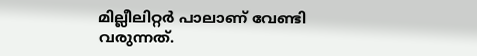മില്ലീലിറ്റര്‍ പാലാണ് വേണ്ടി വരുന്നത്.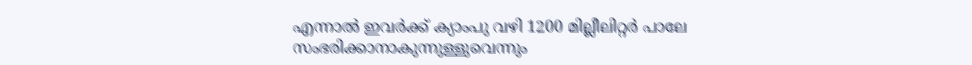എന്നാല്‍ ഇവര്‍ക്ക് ക്യാംപു വഴി 1200 മില്ലീലിറ്റര്‍ പാലേ സംഭരിക്കാനാകുന്നുള്ളുവെന്നും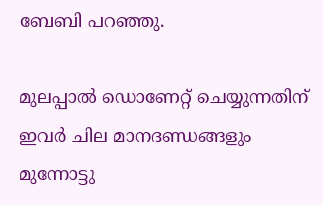ബേബി പറഞ്ഞു.

മുലപ്പാല്‍ ഡൊണേറ്റ് ചെയ്യുന്നതിന് ഇവര്‍ ചില മാനദണ്ഡങ്ങളും മുന്നോട്ടു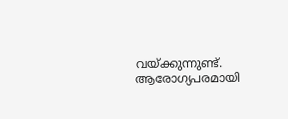വയ്ക്കുന്നുണ്ട്. ആരോഗ്യപരമായി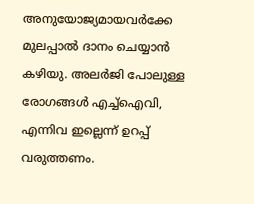അനുയോജ്യമായവര്‍ക്കേ മുലപ്പാല്‍ ദാനം ചെയ്യാന്‍ കഴിയു. അലര്‍ജി പോലുള്ള രോഗങ്ങള്‍ എച്ച്‌ഐവി, എന്നിവ ഇല്ലെന്ന് ഉറപ്പ് വരുത്തണം.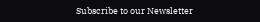Subscribe to our Newsletter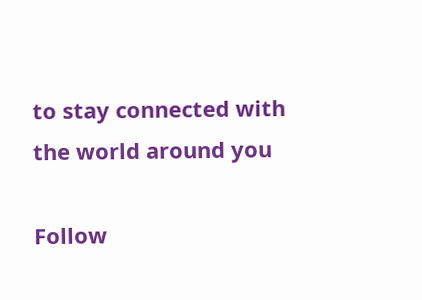to stay connected with the world around you

Follow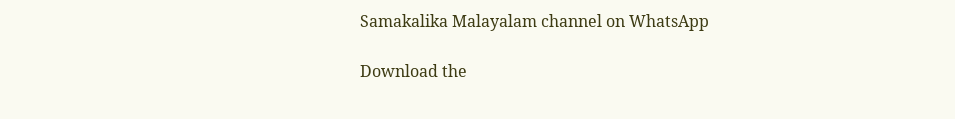Samakalika Malayalam channel on WhatsApp

Download the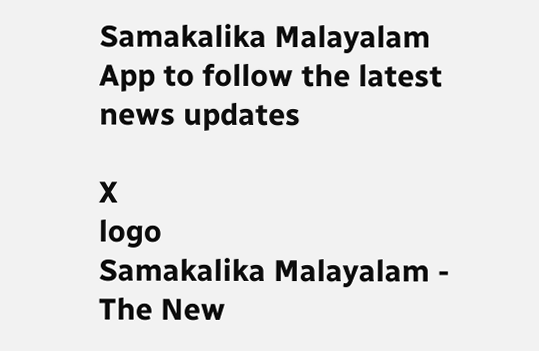Samakalika Malayalam App to follow the latest news updates

X
logo
Samakalika Malayalam - The New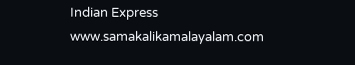Indian Express
www.samakalikamalayalam.com